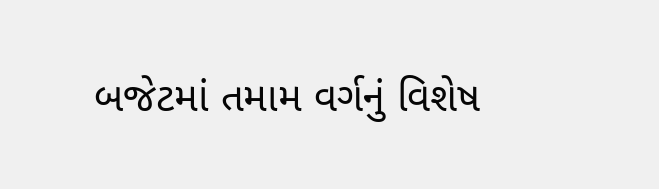બજેટમાં તમામ વર્ગનું વિશેષ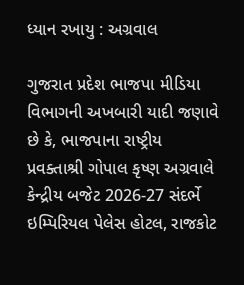ધ્યાન રખાયુ : અગ્રવાલ

ગુજરાત પ્રદેશ ભાજપા મીડિયા વિભાગની અખબારી યાદી જણાવે છે કે, ભાજપાના રાષ્ટ્રીય પ્રવક્તાશ્રી ગોપાલ કૃષ્ણ અગ્રવાલે કેન્દ્રીય બજેટ 2026-27 સંદર્ભે ઇમ્પિરિયલ પેલેસ હોટલ, રાજકોટ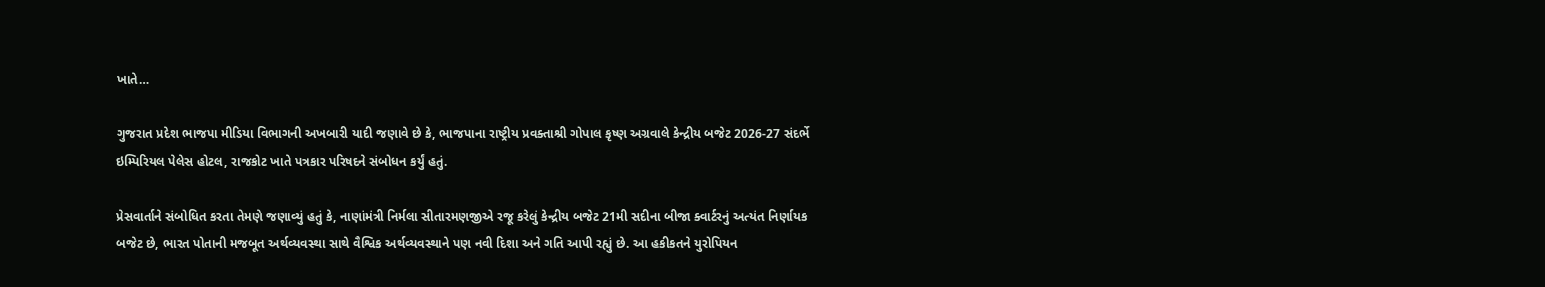ખાતે…

ગુજરાત પ્રદેશ ભાજપા મીડિયા વિભાગની અખબારી યાદી જણાવે છે કે, ભાજપાના રાષ્ટ્રીય પ્રવક્તાશ્રી ગોપાલ કૃષ્ણ અગ્રવાલે કેન્દ્રીય બજેટ 2026-27 સંદર્ભે ઇમ્પિરિયલ પેલેસ હોટલ, રાજકોટ ખાતે પત્રકાર પરિષદને સંબોધન કર્યું હતું.

પ્રેસવાર્તાને સંબોધિત કરતા તેમણે જણાવ્યું હતું કે, નાણાંમંત્રી નિર્મલા સીતારમણજીએ રજૂ કરેલું કેન્દ્રીય બજેટ 21મી સદીના બીજા ક્વાર્ટરનું અત્યંત નિર્ણાયક બજેટ છે, ભારત પોતાની મજબૂત અર્થવ્યવસ્થા સાથે વૈશ્વિક અર્થવ્યવસ્થાને પણ નવી દિશા અને ગતિ આપી રહ્યું છે. આ હકીકતને યુરોપિયન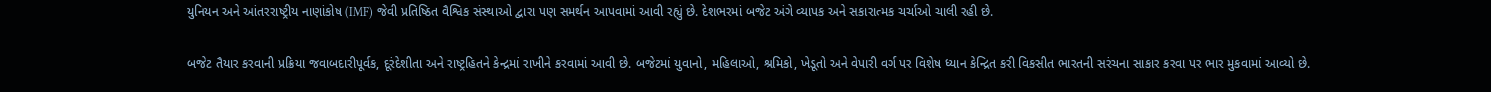યુનિયન અને આંતરરાષ્ટ્રીય નાણાંકોષ (IMF) જેવી પ્રતિષ્ઠિત વૈશ્વિક સંસ્થાઓ દ્વારા પણ સમર્થન આપવામાં આવી રહ્યું છે. દેશભરમાં બજેટ અંગે વ્યાપક અને સકારાત્મક ચર્ચાઓ ચાલી રહી છે.

બજેટ તૈયાર કરવાની પ્રક્રિયા જવાબદારીપૂર્વક, દૂરંદેશીતા અને રાષ્ટ્રહિતને કેન્દ્રમાં રાખીને કરવામાં આવી છે. બજેટમાં યુવાનો, મહિલાઓ, શ્રમિકો, ખેડૂતો અને વેપારી વર્ગ પર વિશેષ ધ્યાન કેન્દ્રિત કરી વિકસીત ભારતની સરંચના સાકાર કરવા પર ભાર મુકવામાં આવ્યો છે.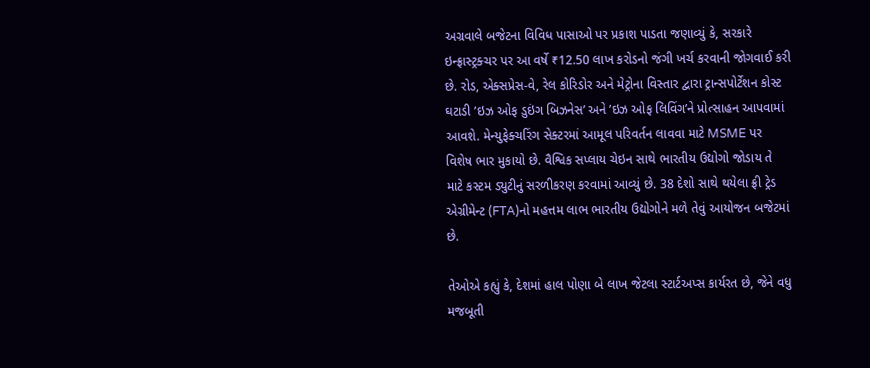અગ્રવાલે બજેટના વિવિધ પાસાઓ પર પ્રકાશ પાડતા જણાવ્યું કે, સરકારે ઇન્ફ્રાસ્ટ્રક્ચર પર આ વર્ષે ₹12.50 લાખ કરોડનો જંગી ખર્ચ કરવાની જોગવાઈ કરી છે. રોડ, એક્સપ્રેસ-વે, રેલ કોરિડોર અને મેટ્રોના વિસ્તાર દ્વારા ટ્રાન્સપોર્ટેશન કોસ્ટ ઘટાડી ’ઇઝ ઓફ ડુઇંગ બિઝનેસ’ અને ’ઇઝ ઓફ લિવિંગ’ને પ્રોત્સાહન આપવામાં આવશે. મેન્યુફેક્ચરિંગ સેક્ટરમાં આમૂલ પરિવર્તન લાવવા માટે MSME પર વિશેષ ભાર મુકાયો છે. વૈશ્વિક સપ્લાય ચેઇન સાથે ભારતીય ઉદ્યોગો જોડાય તે માટે કસ્ટમ ડ્યુટીનું સરળીકરણ કરવામાં આવ્યું છે. 38 દેશો સાથે થયેલા ફ્રી ટ્રેડ એગ્રીમેન્ટ (FTA)નો મહત્તમ લાભ ભારતીય ઉદ્યોગોને મળે તેવું આયોજન બજેટમાં છે.

તેઓએ કહ્યું કે, દેશમાં હાલ પોણા બે લાખ જેટલા સ્ટાર્ટઅપ્સ કાર્યરત છે, જેને વધુ મજબૂતી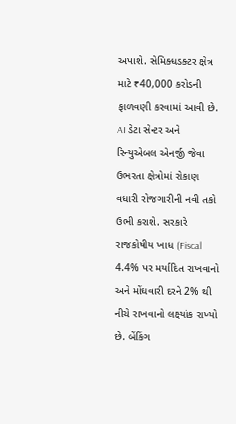અપાશે. સેમિક્ધડક્ટર ક્ષેત્ર માટે ₹40,000 કરોડની ફાળવણી કરવામાં આવી છે. AI ડેટા સેન્ટર અને રિન્યુએબલ એનર્જી જેવા ઉભરતા ક્ષેત્રોમાં રોકાણ વધારી રોજગારીની નવી તકો ઉભી કરાશે. સરકારે રાજકોષીય ખાધ (Fiscal 4.4% પર મર્યાદિત રાખવાનો અને મોંઘવારી દરને 2% થી નીચે રાખવાનો લક્ષ્યાંક રાખ્યો છે. બેંકિંગ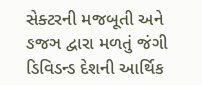સેક્ટરની મજબૂતી અને ઙજઞ દ્વારા મળતું જંગી ડિવિડન્ડ દેશની આર્થિક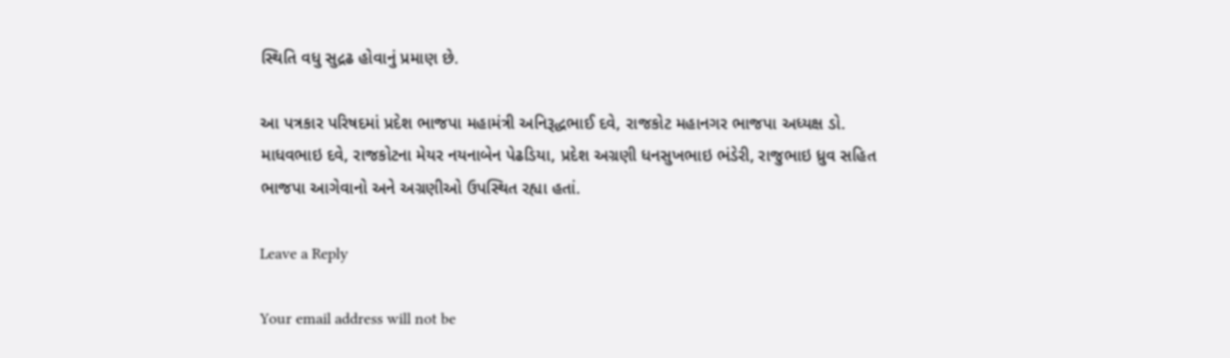સ્થિતિ વધુ સુદ્રઢ હોવાનું પ્રમાણ છે.

આ પત્રકાર પરિષદમાં પ્રદેશ ભાજપા મહામંત્રી અનિરૂદ્ધભાઈ દવે, રાજકોટ મહાનગર ભાજપા અધ્યક્ષ ડો. માધવભાઇ દવે, રાજકોટના મેયર નયનાબેન પેઢડિયા, પ્રદેશ અગ્રણી ધનસુખભાઇ ભંડેરી, રાજુભાઇ ધ્રુવ સહિત ભાજપા આગેવાનો અને અગ્રણીઓ ઉપસ્થિત રહ્યા હતાં.

Leave a Reply

Your email address will not be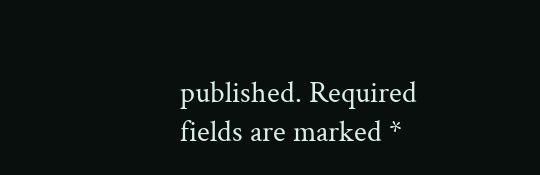published. Required fields are marked *